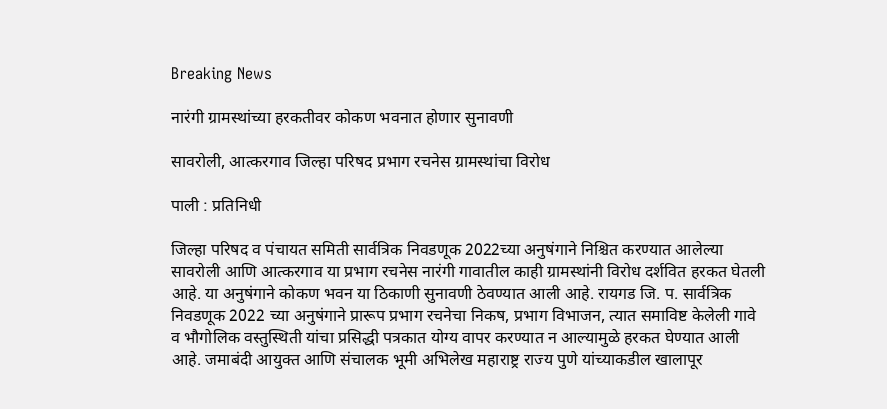Breaking News

नारंगी ग्रामस्थांच्या हरकतीवर कोकण भवनात होणार सुनावणी

सावरोली, आत्करगाव जिल्हा परिषद प्रभाग रचनेस ग्रामस्थांचा विरोध

पाली : प्रतिनिधी

जिल्हा परिषद व पंचायत समिती सार्वत्रिक निवडणूक 2022च्या अनुषंगाने निश्चित करण्यात आलेल्या सावरोली आणि आत्करगाव या प्रभाग रचनेस नारंगी गावातील काही ग्रामस्थांनी विरोध दर्शवित हरकत घेतली आहे. या अनुषंगाने कोकण भवन या ठिकाणी सुनावणी ठेवण्यात आली आहे. रायगड जि. प. सार्वत्रिक निवडणूक 2022 च्या अनुषंगाने प्रारूप प्रभाग रचनेचा निकष, प्रभाग विभाजन, त्यात समाविष्ट केलेली गावे व भौगोलिक वस्तुस्थिती यांचा प्रसिद्धी पत्रकात योग्य वापर करण्यात न आल्यामुळे हरकत घेण्यात आली आहे. जमाबंदी आयुक्त आणि संचालक भूमी अभिलेख महाराष्ट्र राज्य पुणे यांच्याकडील खालापूर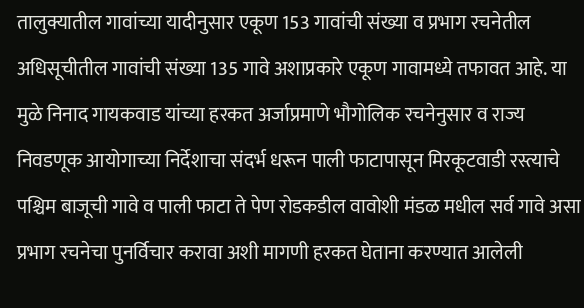तालुक्यातील गावांच्या यादीनुसार एकूण 153 गावांची संख्या व प्रभाग रचनेतील अधिसूचीतील गावांची संख्या 135 गावे अशाप्रकारे एकूण गावामध्ये तफावत आहे. या मुळे निनाद गायकवाड यांच्या हरकत अर्जाप्रमाणे भौगोलिक रचनेनुसार व राज्य निवडणूक आयोगाच्या निर्देशाचा संदर्भ धरून पाली फाटापासून मिरकूटवाडी रस्त्याचे पश्चिम बाजूची गावे व पाली फाटा ते पेण रोडकडील वावोशी मंडळ मधील सर्व गावे असा प्रभाग रचनेचा पुनर्विचार करावा अशी मागणी हरकत घेताना करण्यात आलेली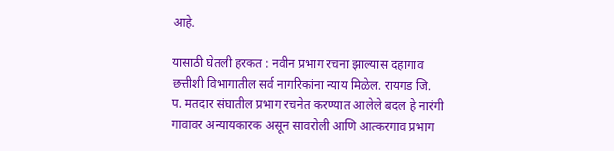आहे.

यासाठी घेतली हरकत : नवीन प्रभाग रचना झाल्यास दहागाव छत्तीशी विभागातील सर्व नागरिकांना न्याय मिळेल. रायगड जि. प. मतदार संघातील प्रभाग रचनेत करण्यात आलेले बदल हे नारंगी गावावर अन्यायकारक असून सावरोली आणि आत्करगाव प्रभाग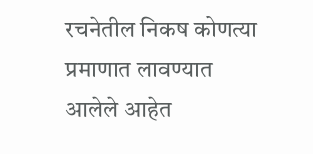रचनेतील निकष कोणत्या प्रमाणात लावण्यात आलेले आहेत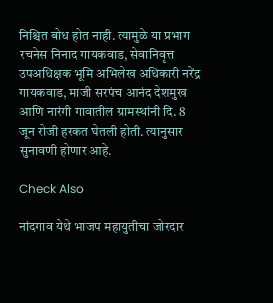निश्चित बोध होत नाही. त्यामुळे या प्रभाग रचनेस निनाद गायकवाड, सेवानिवृत्त उपअधिक्षक भूमि अभिलेख अधिकारी नरेंद्र गायकवाड, माजी सरपंच आनंद देशमुख आणि नारंगी गावातील ग्रामस्थांनी दि. 8 जून रोजी हरकत घेतली होती. त्यानुसार सुनावणी होणार आहे.

Check Also

नांदगाव येथे भाजप महायुतीचा जोरदार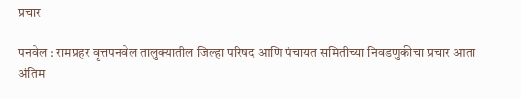प्रचार

पनवेल : रामप्रहर वृत्तपनवेल तालुक्यातील जिल्हा परिषद आणि पंचायत समितीच्या निवडणुकीचा प्रचार आता अंतिम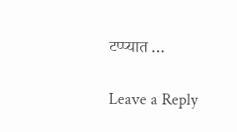टप्प्यात …

Leave a Reply